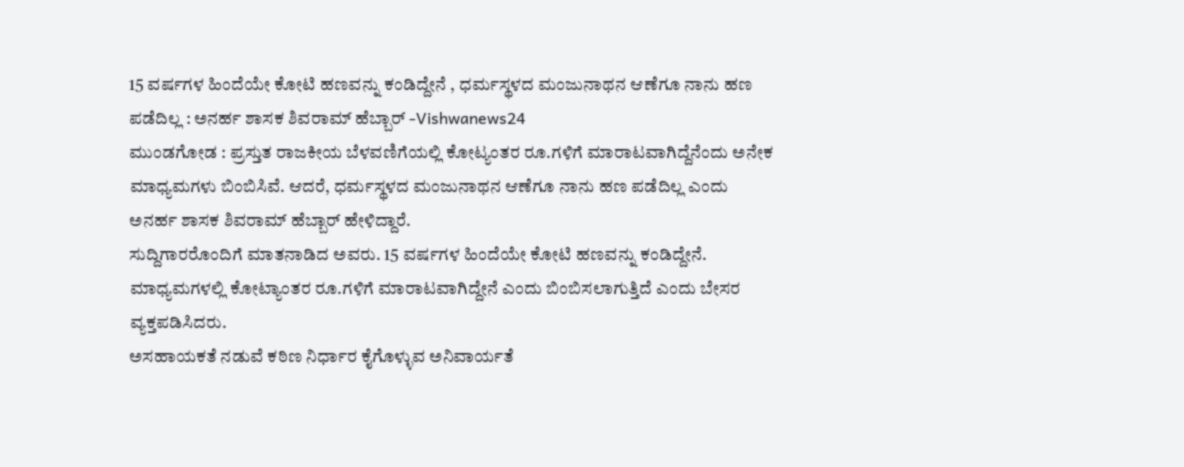15 ವರ್ಷಗಳ ಹಿಂದೆಯೇ ಕೋಟಿ ಹಣವನ್ನು ಕಂಡಿದ್ದೇನೆ , ಧರ್ಮಸ್ಥಳದ ಮಂಜುನಾಥನ ಆಣೆಗೂ ನಾನು ಹಣ ಪಡೆದಿಲ್ಲ : ಅನರ್ಹ ಶಾಸಕ ಶಿವರಾಮ್ ಹೆಬ್ಬಾರ್ -Vishwanews24
ಮುಂಡಗೋಡ : ಪ್ರಸ್ತುತ ರಾಜಕೀಯ ಬೆಳವಣಿಗೆಯಲ್ಲಿ ಕೋಟ್ಯಂತರ ರೂ.ಗಳಿಗೆ ಮಾರಾಟವಾಗಿದ್ದೆನೆಂದು ಅನೇಕ ಮಾಧ್ಯಮಗಳು ಬಿಂಬಿಸಿವೆ. ಆದರೆ, ಧರ್ಮಸ್ಥಳದ ಮಂಜುನಾಥನ ಆಣೆಗೂ ನಾನು ಹಣ ಪಡೆದಿಲ್ಲ ಎಂದು ಅನರ್ಹ ಶಾಸಕ ಶಿವರಾಮ್ ಹೆಬ್ಬಾರ್ ಹೇಳಿದ್ದಾರೆ.
ಸುದ್ದಿಗಾರರೊಂದಿಗೆ ಮಾತನಾಡಿದ ಅವರು. 15 ವರ್ಷಗಳ ಹಿಂದೆಯೇ ಕೋಟಿ ಹಣವನ್ನು ಕಂಡಿದ್ದೇನೆ. ಮಾಧ್ಯಮಗಳಲ್ಲಿ ಕೋಟ್ಯಾಂತರ ರೂ.ಗಳಿಗೆ ಮಾರಾಟವಾಗಿದ್ದೇನೆ ಎಂದು ಬಿಂಬಿಸಲಾಗುತ್ತಿದೆ ಎಂದು ಬೇಸರ ವ್ಯಕ್ತಪಡಿಸಿದರು.
ಅಸಹಾಯಕತೆ ನಡುವೆ ಕಠಿಣ ನಿರ್ಧಾರ ಕೈಗೊಳ್ಳುವ ಅನಿವಾರ್ಯತೆ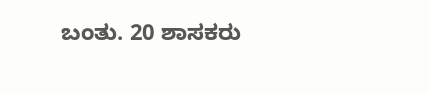ಬಂತು. 20 ಶಾಸಕರು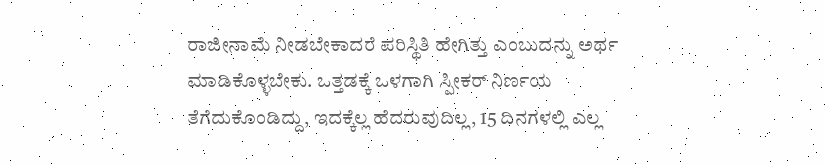ರಾಜೀನಾಮೆ ನೀಡಬೇಕಾದರೆ ಪರಿಸ್ಥಿತಿ ಹೇಗಿತ್ತು ಎಂಬುದನ್ನು ಅರ್ಥ ಮಾಡಿಕೊಳ್ಳಬೇಕು. ಒತ್ತಡಕ್ಕೆ ಒಳಗಾಗಿ ಸ್ಪೀಕರ್ ನಿರ್ಣಯ ತೆಗೆದುಕೊಂಡಿದ್ದು, ಇದಕ್ಕೆಲ್ಲ ಹೆದರುವುದಿಲ್ಲ, 15 ದಿನಗಳಲ್ಲಿ ಎಲ್ಲ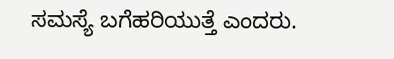ಸಮಸ್ಯೆ ಬಗೆಹರಿಯುತ್ತೆ ಎಂದರು.